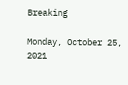Breaking

Monday, October 25, 2021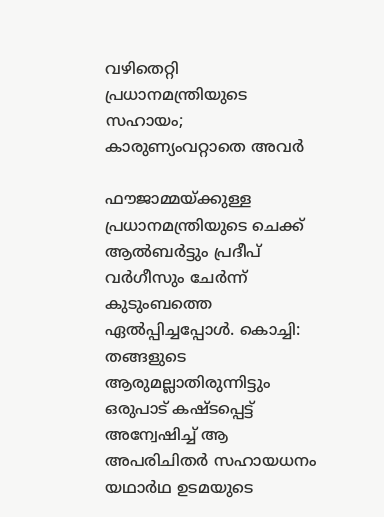വഴിതെറ്റി പ്രധാനമന്ത്രിയുടെ സഹായം; കാരുണ്യംവറ്റാതെ അവർ

ഫൗജാമ്മയ്ക്കുള്ള പ്രധാനമന്ത്രിയുടെ ചെക്ക് ആൽബർട്ടും പ്രദീപ് വർഗീസും ചേർന്ന് കുടുംബത്തെ ഏൽപ്പിച്ചപ്പോൾ. കൊച്ചി: തങ്ങളുടെ ആരുമല്ലാതിരുന്നിട്ടും ഒരുപാട് കഷ്ടപ്പെട്ട് അന്വേഷിച്ച് ആ അപരിചിതർ സഹായധനം യഥാർഥ ഉടമയുടെ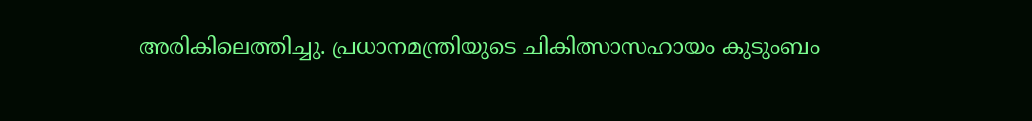അരികിലെത്തിച്ചു. പ്രധാനമന്ത്രിയുടെ ചികിത്സാസഹായം കുടുംബം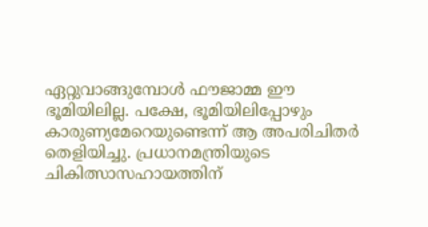ഏറ്റുവാങ്ങുമ്പോൾ ഫൗജാമ്മ ഈ ഭൂമിയിലില്ല. പക്ഷേ, ഭൂമിയിലിപ്പോഴും കാരുണ്യമേറെയുണ്ടെന്ന് ആ അപരിചിതർ തെളിയിച്ചു. പ്രധാനമന്ത്രിയുടെ ചികിത്സാസഹായത്തിന്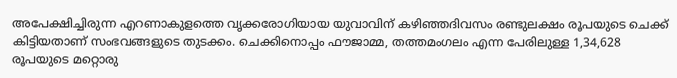അപേക്ഷിച്ചിരുന്ന എറണാകുളത്തെ വൃക്കരോഗിയായ യുവാവിന് കഴിഞ്ഞദിവസം രണ്ടുലക്ഷം രൂപയുടെ ചെക്ക് കിട്ടിയതാണ് സംഭവങ്ങളുടെ തുടക്കം. ചെക്കിനൊപ്പം ഫൗജാമ്മ, തത്തമംഗലം എന്ന പേരിലുള്ള 1,34,628 രൂപയുടെ മറ്റൊരു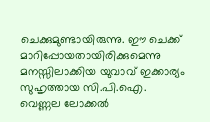ചെക്കുമുണ്ടായിരുന്നു. ഈ ചെക്ക് മാറിപ്പോയതായിരിക്കുമെന്നു മനസ്സിലാക്കിയ യുവാവ് ഇക്കാര്യം സുഹൃത്തായ സി.പി.ഐ. വെണ്ണല ലോക്കൽ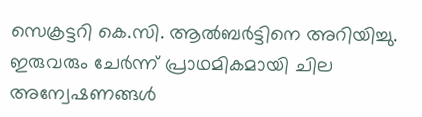സെക്രട്ടറി കെ.സി. ആൽബർട്ടിനെ അറിയിച്ചു. ഇരുവരും ചേർന്ന് പ്രാഥമികമായി ചില അന്വേഷണങ്ങൾ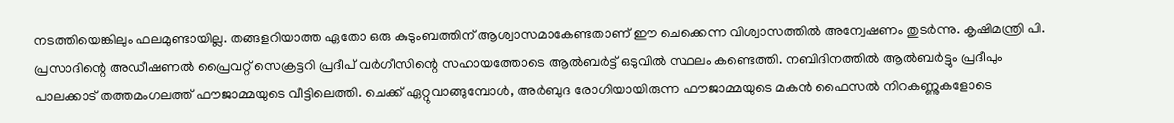നടത്തിയെങ്കിലും ഫലമുണ്ടായില്ല. തങ്ങളറിയാത്ത ഏതോ ഒരു കുടുംബത്തിന് ആശ്വാസമാകേണ്ടതാണ് ഈ ചെക്കെന്ന വിശ്വാസത്തിൽ അന്വേഷണം തുടർന്നു. കൃഷിമന്ത്രി പി. പ്രസാദിന്റെ അഡീഷണൽ പ്രൈവറ്റ് സെക്രട്ടറി പ്രദീപ് വർഗീസിന്റെ സഹായത്തോടെ ആൽബർട്ട് ഒടുവിൽ സ്ഥലം കണ്ടെത്തി. നബിദിനത്തിൽ ആൽബർട്ടും പ്രദീപും പാലക്കാട് തത്തമംഗലത്ത് ഫൗജാമ്മയുടെ വീട്ടിലെത്തി. ചെക്ക് ഏറ്റുവാങ്ങുമ്പോൾ, അർബുദ രോഗിയായിരുന്ന ഫൗജാമ്മയുടെ മകൻ ഫൈസൽ നിറകണ്ണുകളോടെ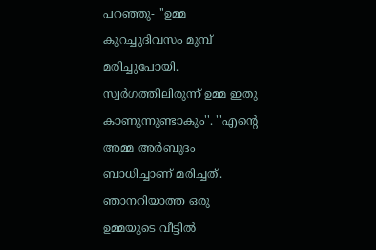പറഞ്ഞു- ''ഉമ്മ കുറച്ചുദിവസം മുമ്പ് മരിച്ചുപോയി. സ്വർഗത്തിലിരുന്ന് ഉമ്മ ഇതു കാണുന്നുണ്ടാകും''. ''എന്റെ അമ്മ അർബുദം ബാധിച്ചാണ് മരിച്ചത്. ഞാനറിയാത്ത ഒരു ഉമ്മയുടെ വീട്ടിൽ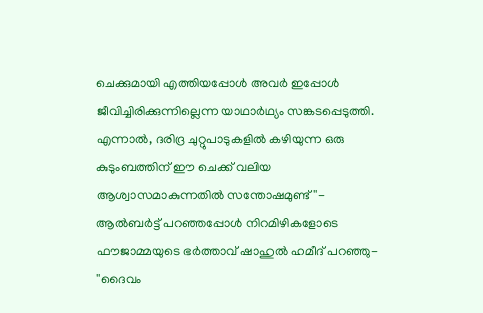ചെക്കുമായി എത്തിയപ്പോൾ അവർ ഇപ്പോൾ ജീവിച്ചിരിക്കുന്നില്ലെന്ന യാഥാർഥ്യം സങ്കടപ്പെടുത്തി. എന്നാൽ, ദരിദ്ര ചുറ്റുപാടുകളിൽ കഴിയുന്ന ഒരു കുടുംബത്തിന് ഈ ചെക്ക് വലിയ ആശ്വാസമാകുന്നതിൽ സന്തോഷമുണ്ട്''- ആൽബർട്ട് പറഞ്ഞപ്പോൾ നിറമിഴികളോടെ ഫൗജാമ്മയുടെ ഭർത്താവ് ഷാഹുൽ ഹമീദ് പറഞ്ഞു- ''ദൈവം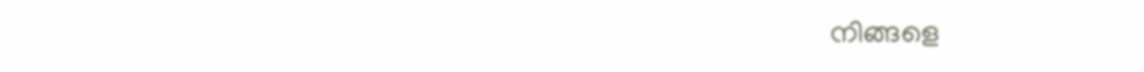നിങ്ങളെ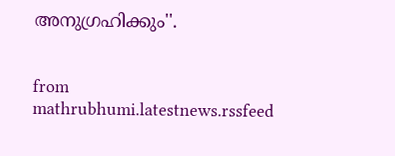അനുഗ്രഹിക്കും''.


from mathrubhumi.latestnews.rssfeed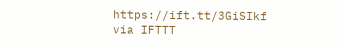https://ift.tt/3GiSIkf
via IFTTT